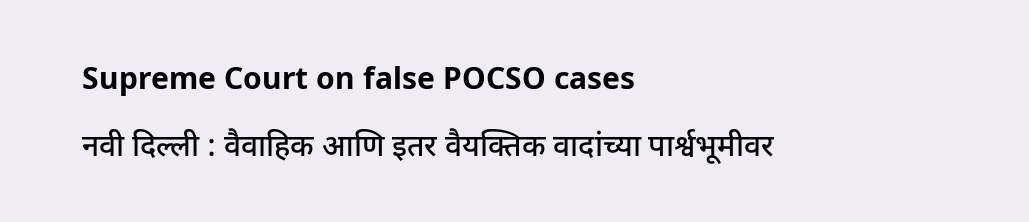Supreme Court on false POCSO cases
नवी दिल्ली : वैवाहिक आणि इतर वैयक्तिक वादांच्या पार्श्वभूमीवर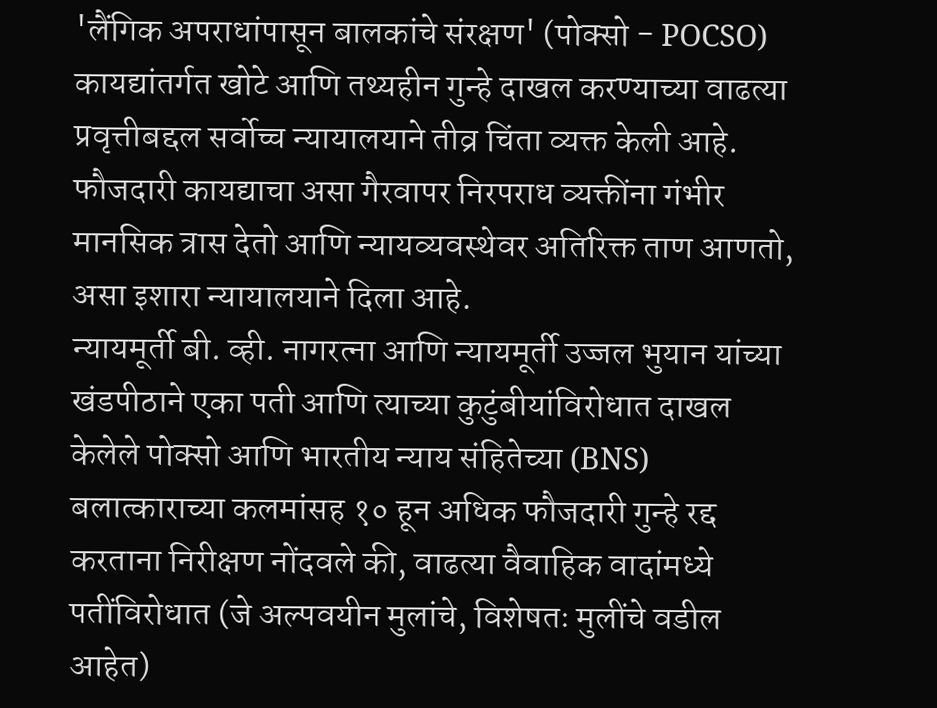'लैंगिक अपराधांपासून बालकांचे संरक्षण' (पोक्सो - POCSO) कायद्यांतर्गत खोटे आणि तथ्यहीन गुन्हे दाखल करण्याच्या वाढत्या प्रवृत्तीबद्दल सर्वोच्च न्यायालयाने तीव्र चिंता व्यक्त केली आहे. फौजदारी कायद्याचा असा गैरवापर निरपराध व्यक्तींना गंभीर मानसिक त्रास देतो आणि न्यायव्यवस्थेवर अतिरिक्त ताण आणतो, असा इशारा न्यायालयाने दिला आहे.
न्यायमूर्ती बी. व्ही. नागरत्ना आणि न्यायमूर्ती उज्जल भुयान यांच्या खंडपीठाने एका पती आणि त्याच्या कुटुंबीयांविरोधात दाखल केलेले पोक्सो आणि भारतीय न्याय संहितेच्या (BNS) बलात्काराच्या कलमांसह १० हून अधिक फौजदारी गुन्हे रद्द करताना निरीक्षण नोंदवले की, वाढत्या वैवाहिक वादांमध्ये पतींविरोधात (जे अल्पवयीन मुलांचे, विशेषतः मुलींचे वडील आहेत)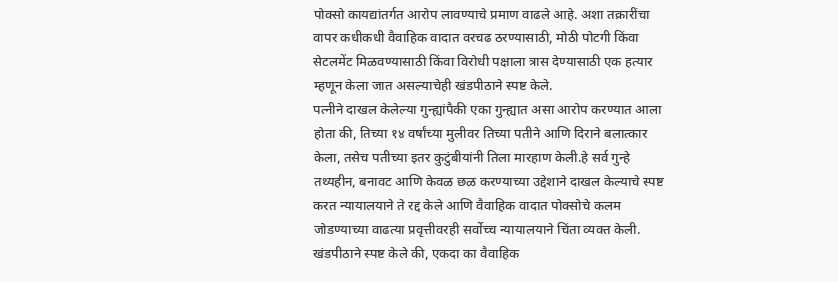पोक्सो कायद्यांतर्गत आरोप लावण्याचे प्रमाण वाढले आहे. अशा तक्रारींचा वापर कधीकधी वैवाहिक वादात वरचढ ठरण्यासाठी, मोठी पोटगी किंवा सेटलमेंट मिळवण्यासाठी किंवा विरोधी पक्षाला त्रास देण्यासाठी एक हत्यार म्हणून केला जात असल्याचेही खंडपीठाने स्पष्ट केले.
पत्नीने दाखल केलेल्या गुन्ह्यांपैकी एका गुन्ह्यात असा आरोप करण्यात आला होता की, तिच्या १४ वर्षांच्या मुलीवर तिच्या पतीने आणि दिराने बलात्कार केला, तसेच पतीच्या इतर कुटुंबीयांनी तिला मारहाण केली.हे सर्व गुन्हे तथ्यहीन, बनावट आणि केवळ छळ करण्याच्या उद्देशाने दाखल केल्याचे स्पष्ट करत न्यायालयाने ते रद्द केले आणि वैवाहिक वादात पोक्सोचे कलम जोडण्याच्या वाढत्या प्रवृत्तीवरही सर्वोच्च न्यायालयाने चिंता व्यक्त केली.
खंडपीठाने स्पष्ट केले की, एकदा का वैवाहिक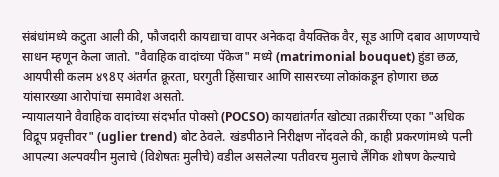संबंधांमध्ये कटुता आली की, फौजदारी कायद्याचा वापर अनेकदा वैयक्तिक वैर, सूड आणि दबाव आणण्याचे साधन म्हणून केला जातो. "वैवाहिक वादांच्या पॅकेज" मध्ये (matrimonial bouquet) हुंडा छळ, आयपीसी कलम ४९8ए अंतर्गत क्रूरता, घरगुती हिंसाचार आणि सासरच्या लोकांकडून होणारा छळ यांसारख्या आरोपांचा समावेश असतो.
न्यायालयाने वैवाहिक वादांच्या संदर्भात पोक्सो (POCSO) कायद्यांतर्गत खोट्या तक्रारींच्या एका "अधिक विद्रूप प्रवृत्तीवर" (uglier trend) बोट ठेवले. खंडपीठाने निरीक्षण नोंदवले की, काही प्रकरणांमध्ये पत्नी आपल्या अल्पवयीन मुलाचे (विशेषतः मुलीचे) वडील असलेल्या पतीवरच मुलाचे लैंगिक शोषण केल्याचे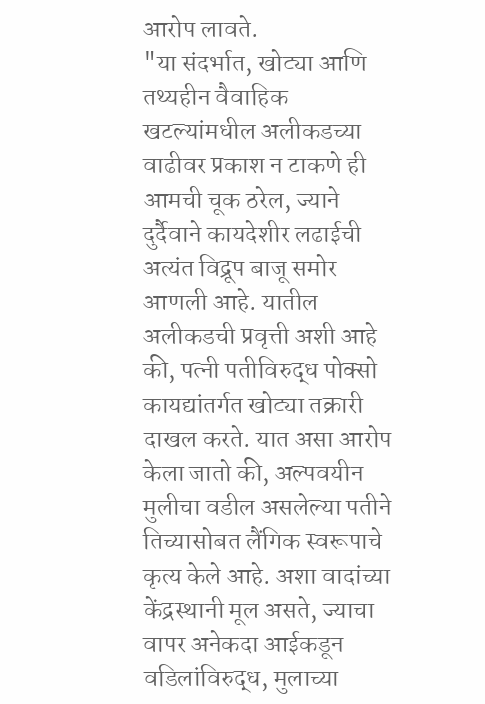आरोप लावते.
"या संदर्भात, खोट्या आणि तथ्यहीन वैवाहिक खटल्यांमधील अलीकडच्या वाढीवर प्रकाश न टाकणे ही आमची चूक ठरेल, ज्याने दुर्दैवाने कायदेशीर लढाईची अत्यंत विद्रूप बाजू समोर आणली आहे. यातील अलीकडची प्रवृत्ती अशी आहे की, पत्नी पतीविरुद्ध पोक्सो कायद्यांतर्गत खोट्या तक्रारी दाखल करते. यात असा आरोप केला जातो की, अल्पवयीन मुलीचा वडील असलेल्या पतीने तिच्यासोबत लैंगिक स्वरूपाचे कृत्य केले आहे. अशा वादांच्या केंद्रस्थानी मूल असते, ज्याचा वापर अनेकदा आईकडून वडिलांविरुद्ध, मुलाच्या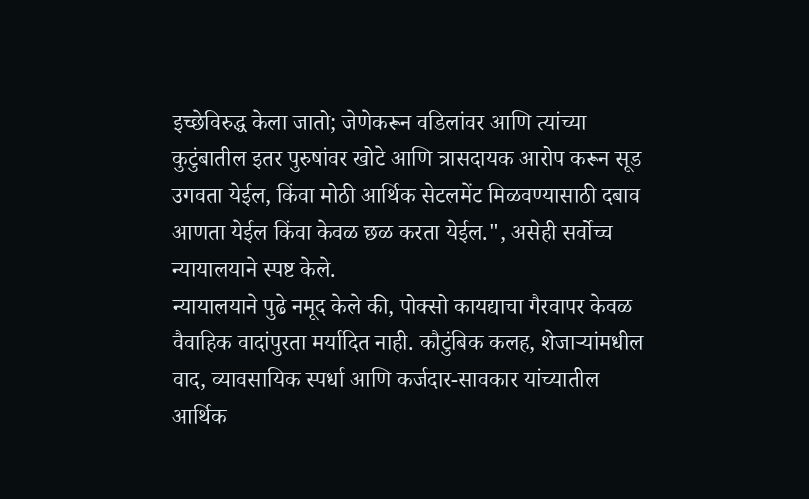इच्छेविरुद्ध केला जातो; जेणेकरून वडिलांवर आणि त्यांच्या कुटुंबातील इतर पुरुषांवर खोटे आणि त्रासदायक आरोप करून सूड उगवता येईल, किंवा मोठी आर्थिक सेटलमेंट मिळवण्यासाठी दबाव आणता येईल किंवा केवळ छळ करता येईल.", असेही सर्वोच्च न्यायालयाने स्पष्ट केले.
न्यायालयाने पुढे नमूद केले की, पोक्सो कायद्याचा गैरवापर केवळ वैवाहिक वादांपुरता मर्यादित नाही. कौटुंबिक कलह, शेजाऱ्यांमधील वाद, व्यावसायिक स्पर्धा आणि कर्जदार-सावकार यांच्यातील आर्थिक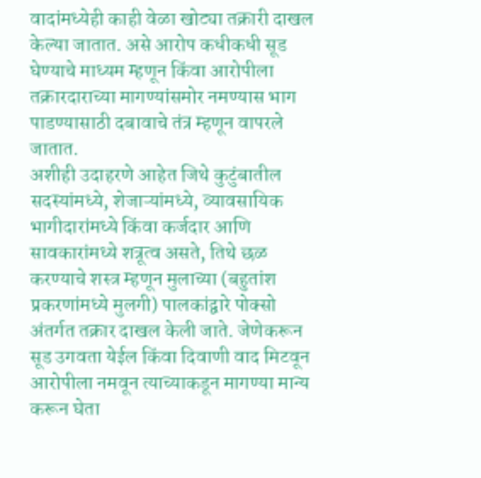वादांमध्येही काही वेळा खोट्या तक्रारी दाखल केल्या जातात. असे आरोप कधीकधी सूड घेण्याचे माध्यम म्हणून किंवा आरोपीला तक्रारदाराच्या मागण्यांसमोर नमण्यास भाग पाडण्यासाठी दबावाचे तंत्र म्हणून वापरले जातात.
अशीही उदाहरणे आहेत जिथे कुटुंबातील सदस्यांमध्ये, शेजाऱ्यांमध्ये, व्यावसायिक भागीदारांमध्ये किंवा कर्जदार आणि सावकारांमध्ये शत्रूत्व असते, तिथे छळ करण्याचे शस्त्र म्हणून मुलाच्या (बहुतांश प्रकरणांमध्ये मुलगी) पालकांद्वारे पोक्सो अंतर्गत तक्रार दाखल केली जाते. जेणेकरून सूड उगवता येईल किंवा दिवाणी वाद मिटवून आरोपीला नमवून त्याच्याकडून मागण्या मान्य करून घेता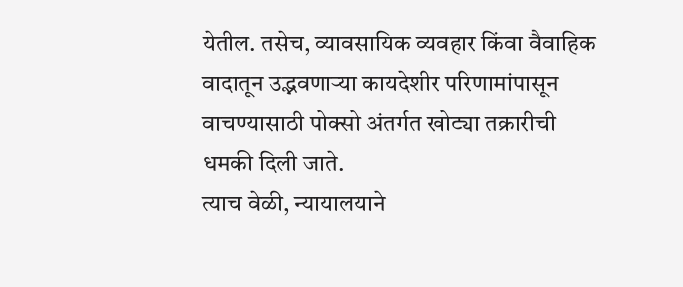येतील. तसेच, व्यावसायिक व्यवहार किंवा वैवाहिक वादातून उद्भवणाऱ्या कायदेशीर परिणामांपासून वाचण्यासाठी पोक्सो अंतर्गत खोट्या तक्रारीची धमकी दिली जाते.
त्याच वेळी, न्यायालयाने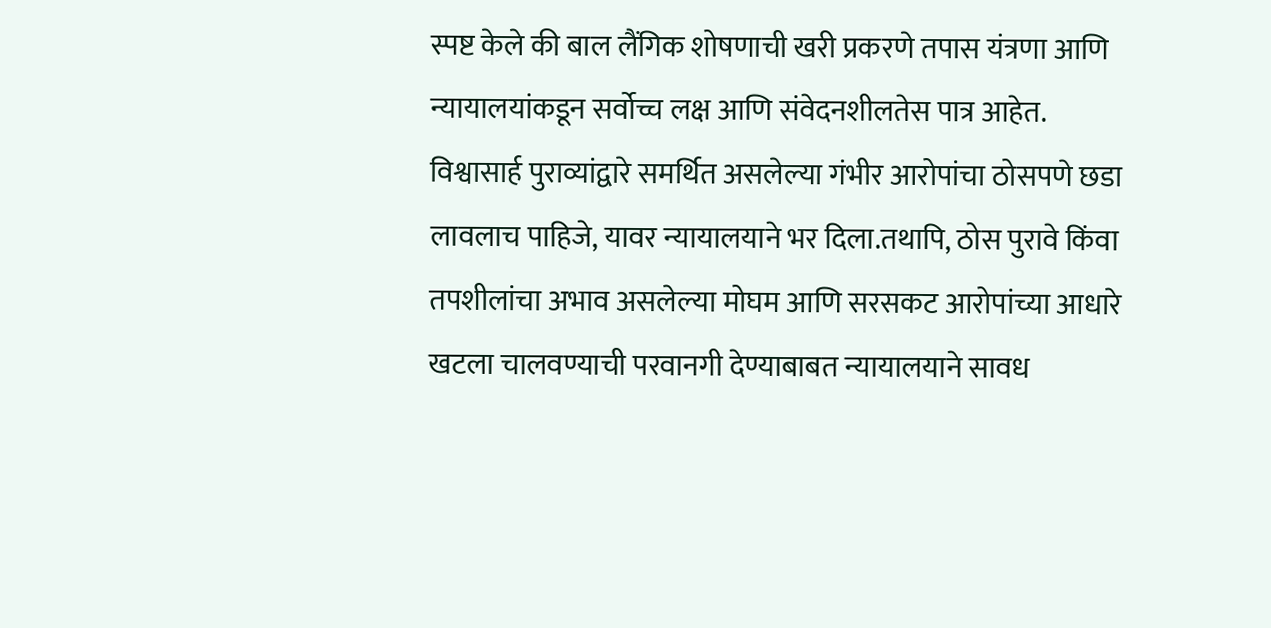स्पष्ट केले की बाल लैंगिक शोषणाची खरी प्रकरणे तपास यंत्रणा आणि न्यायालयांकडून सर्वोच्च लक्ष आणि संवेदनशीलतेस पात्र आहेत. विश्वासार्ह पुराव्यांद्वारे समर्थित असलेल्या गंभीर आरोपांचा ठोसपणे छडा लावलाच पाहिजे, यावर न्यायालयाने भर दिला.तथापि, ठोस पुरावे किंवा तपशीलांचा अभाव असलेल्या मोघम आणि सरसकट आरोपांच्या आधारे खटला चालवण्याची परवानगी देण्याबाबत न्यायालयाने सावध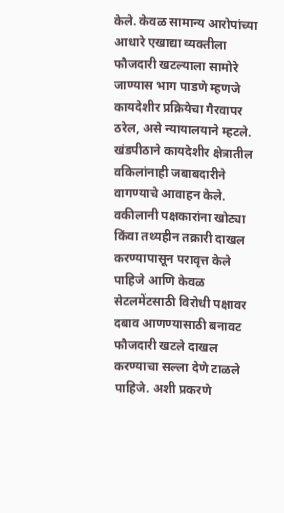केले. केवळ सामान्य आरोपांच्या आधारे एखाद्या व्यक्तीला फौजदारी खटल्याला सामोरे जाण्यास भाग पाडणे म्हणजे कायदेशीर प्रक्रियेचा गैरवापर ठरेल, असे न्यायालयाने म्हटले.
खंडपीठाने कायदेशीर क्षेत्रातील वकिलांनाही जबाबदारीने वागण्याचे आवाहन केले. वकीलानी पक्षकारांना खोट्या किंवा तथ्यहीन तक्रारी दाखल करण्यापासून परावृत्त केले पाहिजे आणि केवळ सेटलमेंटसाठी विरोधी पक्षावर दबाव आणण्यासाठी बनावट फौजदारी खटले दाखल करण्याचा सल्ला देणे टाळले पाहिजे. अशी प्रकरणे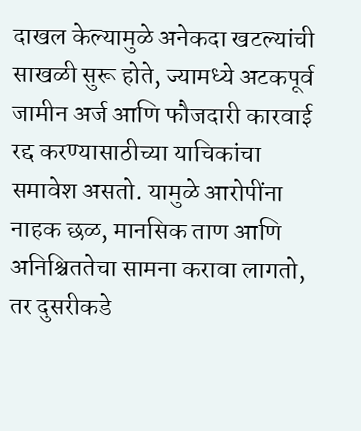दाखल केल्यामुळे अनेकदा खटल्यांची साखळी सुरू होते, ज्यामध्ये अटकपूर्व जामीन अर्ज आणि फौजदारी कारवाई रद्द करण्यासाठीच्या याचिकांचा समावेश असतो. यामुळे आरोपींना नाहक छळ, मानसिक ताण आणि अनिश्चिततेचा सामना करावा लागतो, तर दुसरीकडे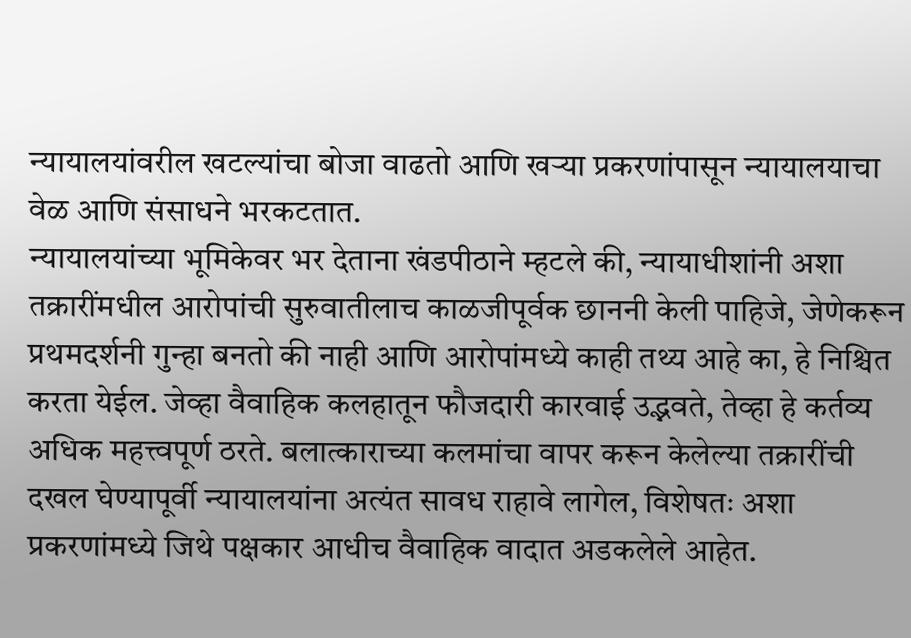न्यायालयांवरील खटल्यांचा बोजा वाढतो आणि खऱ्या प्रकरणांपासून न्यायालयाचा वेळ आणि संसाधने भरकटतात.
न्यायालयांच्या भूमिकेवर भर देताना खंडपीठाने म्हटले की, न्यायाधीशांनी अशा तक्रारींमधील आरोपांची सुरुवातीलाच काळजीपूर्वक छाननी केली पाहिजे, जेणेकरून प्रथमदर्शनी गुन्हा बनतो की नाही आणि आरोपांमध्ये काही तथ्य आहे का, हे निश्चित करता येईल. जेव्हा वैवाहिक कलहातून फौजदारी कारवाई उद्भवते, तेव्हा हे कर्तव्य अधिक महत्त्वपूर्ण ठरते. बलात्काराच्या कलमांचा वापर करून केलेल्या तक्रारींची दखल घेण्यापूर्वी न्यायालयांना अत्यंत सावध राहावे लागेल, विशेषतः अशा प्रकरणांमध्ये जिथे पक्षकार आधीच वैवाहिक वादात अडकलेले आहेत.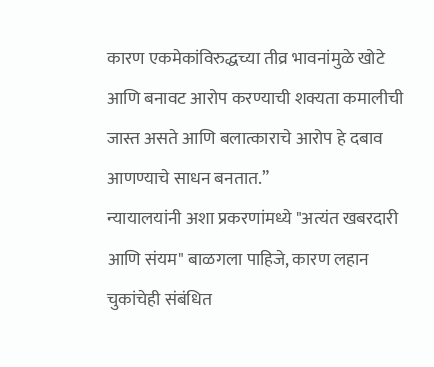कारण एकमेकांविरुद्धच्या तीव्र भावनांमुळे खोटे आणि बनावट आरोप करण्याची शक्यता कमालीची जास्त असते आणि बलात्काराचे आरोप हे दबाव आणण्याचे साधन बनतात.”
न्यायालयांनी अशा प्रकरणांमध्ये "अत्यंत खबरदारी आणि संयम" बाळगला पाहिजे, कारण लहान चुकांचेही संबंधित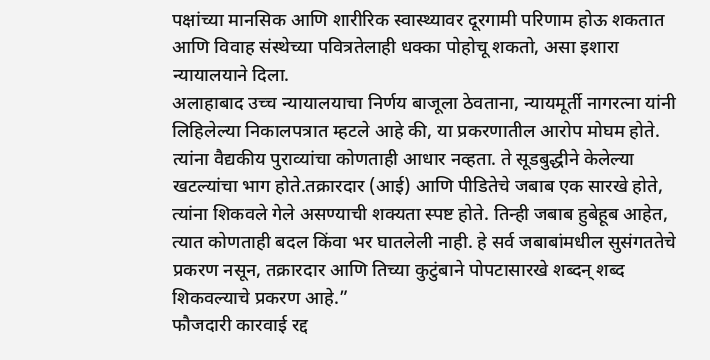पक्षांच्या मानसिक आणि शारीरिक स्वास्थ्यावर दूरगामी परिणाम होऊ शकतात आणि विवाह संस्थेच्या पवित्रतेलाही धक्का पोहोचू शकतो, असा इशारा न्यायालयाने दिला.
अलाहाबाद उच्च न्यायालयाचा निर्णय बाजूला ठेवताना, न्यायमूर्ती नागरत्ना यांनी लिहिलेल्या निकालपत्रात म्हटले आहे की, या प्रकरणातील आरोप मोघम होते. त्यांना वैद्यकीय पुराव्यांचा कोणताही आधार नव्हता. ते सूडबुद्धीने केलेल्या खटल्यांचा भाग होते.तक्रारदार (आई) आणि पीडितेचे जबाब एक सारखे होते, त्यांना शिकवले गेले असण्याची शक्यता स्पष्ट होते. तिन्ही जबाब हुबेहूब आहेत, त्यात कोणताही बदल किंवा भर घातलेली नाही. हे सर्व जबाबांमधील सुसंगततेचे प्रकरण नसून, तक्रारदार आणि तिच्या कुटुंबाने पोपटासारखे शब्दन् शब्द शिकवल्याचे प्रकरण आहे.”
फौजदारी कारवाई रद्द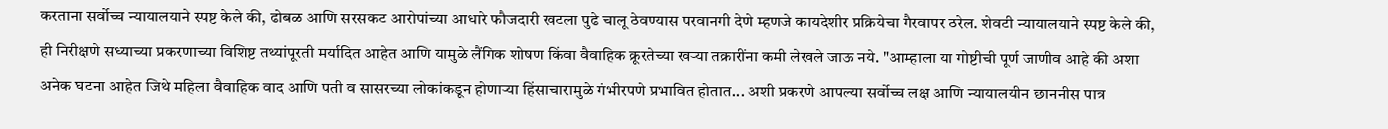करताना सर्वोच्च न्यायालयाने स्पष्ट केले की, ढोबळ आणि सरसकट आरोपांच्या आधारे फौजदारी खटला पुढे चालू ठेवण्यास परवानगी देणे म्हणजे कायदेशीर प्रक्रियेचा गैरवापर ठरेल. शेवटी न्यायालयाने स्पष्ट केले की, ही निरीक्षणे सध्याच्या प्रकरणाच्या विशिष्ट तथ्यांपूरती मर्यादित आहेत आणि यामुळे लैंगिक शोषण किंवा वैवाहिक क्रूरतेच्या खऱ्या तक्रारींना कमी लेखले जाऊ नये. "आम्हाला या गोष्टीची पूर्ण जाणीव आहे की अशा अनेक घटना आहेत जिथे महिला वैवाहिक वाद आणि पती व सासरच्या लोकांकडून होणाऱ्या हिंसाचारामुळे गंभीरपणे प्रभावित होतात... अशी प्रकरणे आपल्या सर्वोच्च लक्ष आणि न्यायालयीन छाननीस पात्र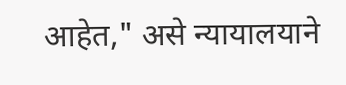आहेत," असे न्यायालयाने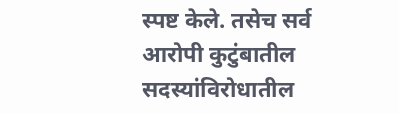स्पष्ट केले. तसेच सर्व आरोपी कुटुंबातील सदस्यांविरोधातील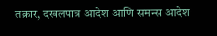तक्रार, दखलपात्र आदेश आणि समन्स आदेश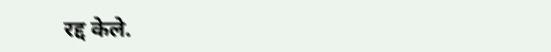रद्द केले.